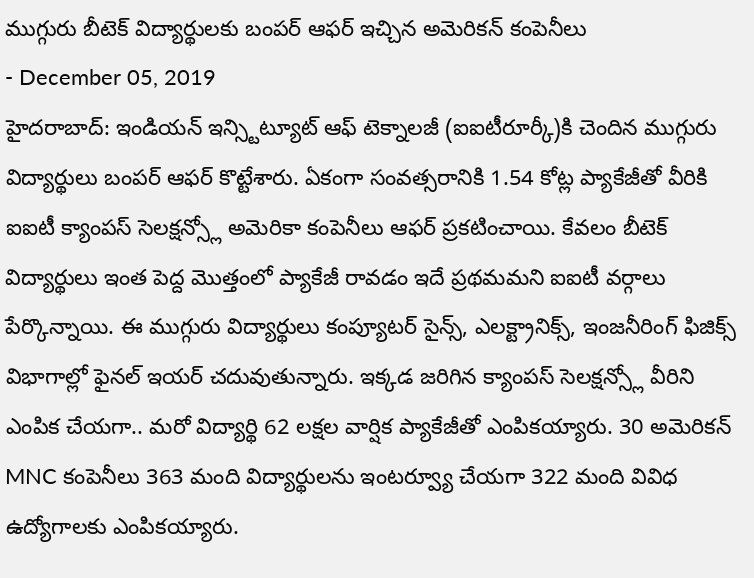ముగ్గురు బీటెక్ విద్యార్థులకు బంపర్ ఆఫర్ ఇచ్చిన అమెరికన్ కంపెనీలు
- December 05, 2019
హైదరాబాద్: ఇండియన్ ఇన్స్టిట్యూట్ ఆఫ్ టెక్నాలజీ (ఐఐటీరూర్కీ)కి చెందిన ముగ్గురు విద్యార్థులు బంపర్ ఆఫర్ కొట్టేశారు. ఏకంగా సంవత్సరానికి 1.54 కోట్ల ప్యాకేజీతో వీరికి ఐఐటీ క్యాంపస్ సెలక్షన్స్లో అమెరికా కంపెనీలు ఆఫర్ ప్రకటించాయి. కేవలం బీటెక్ విద్యార్థులు ఇంత పెద్ద మొత్తంలో ప్యాకేజీ రావడం ఇదే ప్రథమమని ఐఐటీ వర్గాలు పేర్కొన్నాయి. ఈ ముగ్గురు విద్యార్థులు కంప్యూటర్ సైన్స్, ఎలక్ట్రానిక్స్, ఇంజనీరింగ్ ఫిజిక్స్ విభాగాల్లో ఫైనల్ ఇయర్ చదువుతున్నారు. ఇక్కడ జరిగిన క్యాంపస్ సెలక్షన్స్లో వీరిని ఎంపిక చేయగా.. మరో విద్యార్థి 62 లక్షల వార్షిక ప్యాకేజీతో ఎంపికయ్యారు. 30 అమెరికన్ MNC కంపెనీలు 363 మంది విద్యార్థులను ఇంటర్వ్యూ చేయగా 322 మంది వివిధ ఉద్యోగాలకు ఎంపికయ్యారు.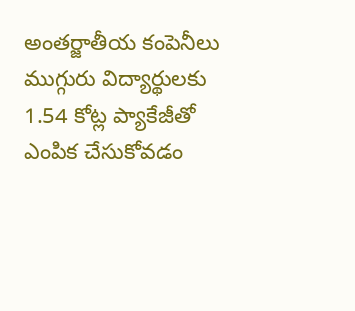అంతర్జాతీయ కంపెనీలు ముగ్గురు విద్యార్థులకు 1.54 కోట్ల ప్యాకేజీతో ఎంపిక చేసుకోవడం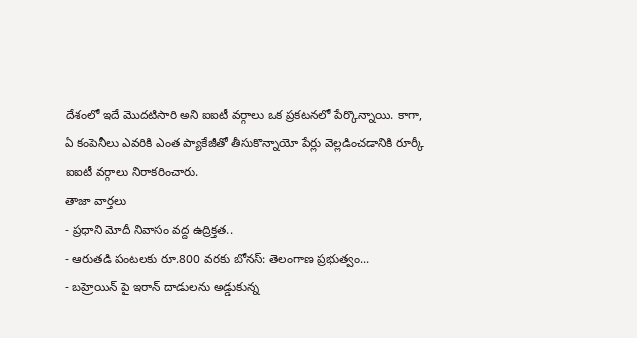దేశంలో ఇదే మొదటిసారి అని ఐఐటీ వర్గాలు ఒక ప్రకటనలో పేర్కొన్నాయి. కాగా, ఏ కంపెనీలు ఎవరికి ఎంత ప్యాకేజీతో తీసుకొన్నాయో పేర్లు వెల్లడించడానికి రూర్కీ ఐఐటీ వర్గాలు నిరాకరించారు.
తాజా వార్తలు
- ప్రధాని మోదీ నివాసం వద్ద ఉద్రిక్తత..
- ఆరుతడి పంటలకు రూ.800 వరకు బోనస్: తెలంగాణ ప్రభుత్వం...
- బహ్రెయిన్ పై ఇరాన్ దాడులను అడ్డుకున్న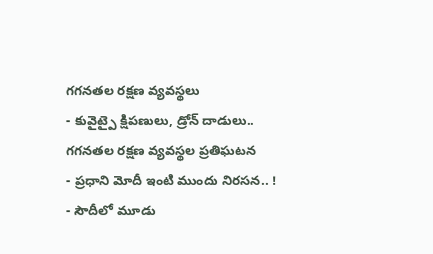గగనతల రక్షణ వ్యవస్థలు
- కువైట్పై క్షిపణులు, డ్రోన్ దాడులు.. గగనతల రక్షణ వ్యవస్థల ప్రతిఘటన
- ప్రధాని మోదీ ఇంటి ముందు నిరసన.. !
- సౌదీలో మూడు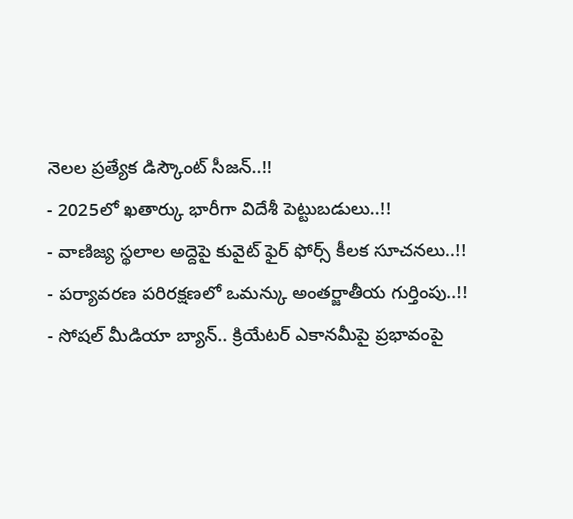నెలల ప్రత్యేక డిస్కౌంట్ సీజన్..!!
- 2025లో ఖతార్కు భారీగా విదేశీ పెట్టుబడులు..!!
- వాణిజ్య స్థలాల అద్దెపై కువైట్ ఫైర్ ఫోర్స్ కీలక సూచనలు..!!
- పర్యావరణ పరిరక్షణలో ఒమన్కు అంతర్జాతీయ గుర్తింపు..!!
- సోషల్ మీడియా బ్యాన్.. క్రియేటర్ ఎకానమీపై ప్రభావంపై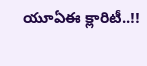యూఏఈ క్లారిటీ..!!